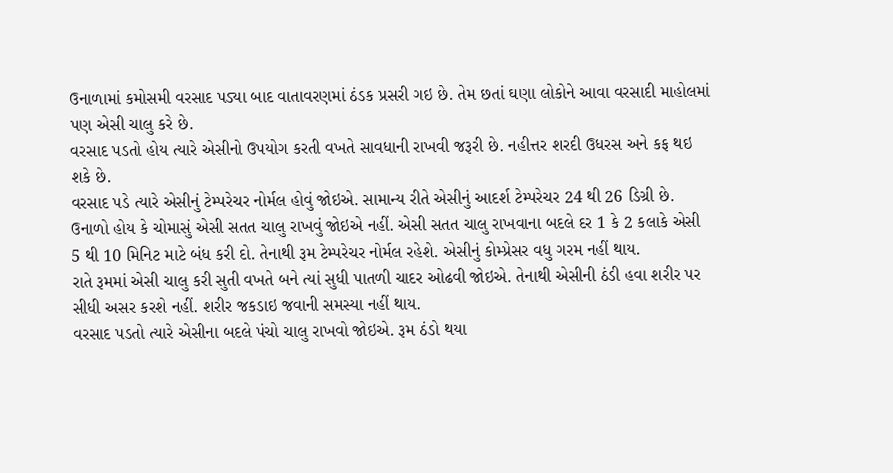ઉનાળામાં કમોસમી વરસાદ પડ્યા બાદ વાતાવરણમાં ઠંડક પ્રસરી ગઇ છે. તેમ છતાં ઘણા લોકોને આવા વરસાદી માહોલમાં પણ એસી ચાલુ કરે છે.
વરસાદ પડતો હોય ત્યારે એસીનો ઉપયોગ કરતી વખતે સાવધાની રાખવી જરૂરી છે. નહીત્તર શરદી ઉધરસ અને કફ થઇ શકે છે.
વરસાદ પડે ત્યારે એસીનું ટેમ્પરેચર નોર્મલ હોવું જોઇએ. સામાન્ય રીતે એસીનું આદર્શ ટેમ્પરેચર 24 થી 26 ડિગ્રી છે.
ઉનાળો હોય કે ચોમાસું એસી સતત ચાલુ રાખવું જોઇએ નહીં. એસી સતત ચાલુ રાખવાના બદલે દર 1 કે 2 કલાકે એસી 5 થી 10 મિનિટ માટે બંધ કરી દો. તેનાથી રૂમ ટેમ્પરેચર નોર્મલ રહેશે. એસીનું કોમ્પ્રેસર વધુ ગરમ નહીં થાય.
રાતે રૂમમાં એસી ચાલુ કરી સુતી વખતે બને ત્યાં સુધી પાતળી ચાદર ઓઢવી જોઇએ. તેનાથી એસીની ઠંડી હવા શરીર પર સીધી અસર કરશે નહીં. શરીર જકડાઇ જવાની સમસ્યા નહીં થાય.
વરસાદ પડતો ત્યારે એસીના બદલે પંચો ચાલુ રાખવો જોઇએ. રૂમ ઠંડો થયા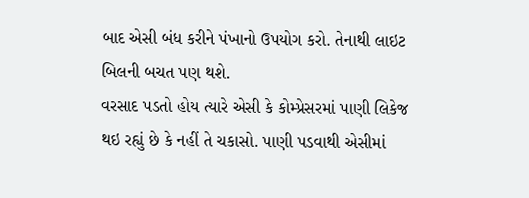બાદ એસી બંધ કરીને પંખાનો ઉપયોગ કરો. તેનાથી લાઇટ બિલની બચત પણ થશે.
વરસાદ પડતો હોય ત્યારે એસી કે કોમ્પ્રેસરમાં પાણી લિકેજ થઇ રહ્યું છે કે નહીં તે ચકાસો. પાણી પડવાથી એસીમાં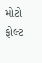મોટો ફોલ્ટ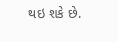થઇ શકે છે.